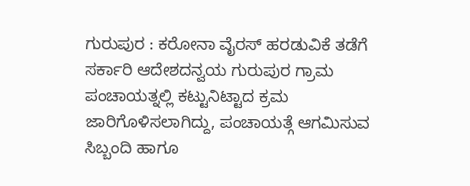ಗುರುಪುರ : ಕರೋನಾ ವೈರಸ್ ಹರಡುವಿಕೆ ತಡೆಗೆ ಸರ್ಕಾರಿ ಆದೇಶದನ್ವಯ ಗುರುಪುರ ಗ್ರಾಮ ಪಂಚಾಯತ್ನಲ್ಲಿ ಕಟ್ಟುನಿಟ್ಟಾದ ಕ್ರಮ ಜಾರಿಗೊಳಿಸಲಾಗಿದ್ದು, ಪಂಚಾಯತ್ಗೆ ಆಗಮಿಸುವ ಸಿಬ್ಬಂದಿ ಹಾಗೂ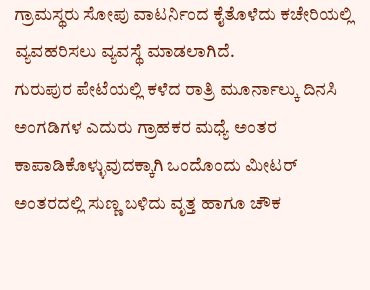ಗ್ರಾಮಸ್ಥರು ಸೋಪು ವಾಟರ್ನಿಂದ ಕೈತೊಳೆದು ಕಚೇರಿಯಲ್ಲಿ ವ್ಯವಹರಿಸಲು ವ್ಯವಸ್ಥೆ ಮಾಡಲಾಗಿದೆ.
ಗುರುಪುರ ಪೇಟೆಯಲ್ಲಿ ಕಳೆದ ರಾತ್ರಿ ಮೂರ್ನಾಲ್ಕು ದಿನಸಿ ಅಂಗಡಿಗಳ ಎದುರು ಗ್ರಾಹಕರ ಮಧ್ಯೆ ಅಂತರ ಕಾಪಾಡಿಕೊಳ್ಳುವುದಕ್ಕಾಗಿ ಒಂದೊಂದು ಮೀಟರ್ ಅಂತರದಲ್ಲಿ ಸುಣ್ಣ ಬಳಿದು ವೃತ್ತ ಹಾಗೂ ಚೌಕ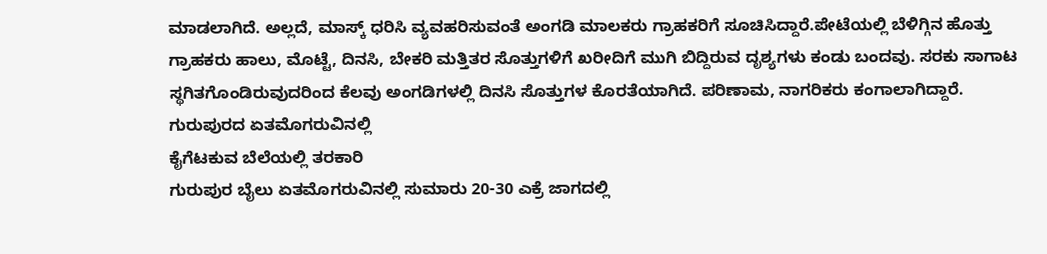ಮಾಡಲಾಗಿದೆ. ಅಲ್ಲದೆ, ಮಾಸ್ಕ್ ಧರಿಸಿ ವ್ಯವಹರಿಸುವಂತೆ ಅಂಗಡಿ ಮಾಲಕರು ಗ್ರಾಹಕರಿಗೆ ಸೂಚಿಸಿದ್ದಾರೆ.ಪೇಟೆಯಲ್ಲಿ ಬೆಳಿಗ್ಗಿನ ಹೊತ್ತು ಗ್ರಾಹಕರು ಹಾಲು, ಮೊಟ್ಟೆ, ದಿನಸಿ, ಬೇಕರಿ ಮತ್ತಿತರ ಸೊತ್ತುಗಳಿಗೆ ಖರೀದಿಗೆ ಮುಗಿ ಬಿದ್ದಿರುವ ದೃಶ್ಯಗಳು ಕಂಡು ಬಂದವು. ಸರಕು ಸಾಗಾಟ ಸ್ಥಗಿತಗೊಂಡಿರುವುದರಿಂದ ಕೆಲವು ಅಂಗಡಿಗಳಲ್ಲಿ ದಿನಸಿ ಸೊತ್ತುಗಳ ಕೊರತೆಯಾಗಿದೆ. ಪರಿಣಾಮ, ನಾಗರಿಕರು ಕಂಗಾಲಾಗಿದ್ದಾರೆ.
ಗುರುಪುರದ ಏತಮೊಗರುವಿನಲ್ಲಿ
ಕೈಗೆಟಕುವ ಬೆಲೆಯಲ್ಲಿ ತರಕಾರಿ
ಗುರುಪುರ ಬೈಲು ಏತಮೊಗರುವಿನಲ್ಲಿ ಸುಮಾರು 20-30 ಎಕ್ರೆ ಜಾಗದಲ್ಲಿ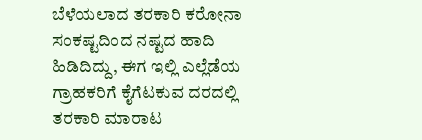ಬೆಳೆಯಲಾದ ತರಕಾರಿ ಕರೋನಾ ಸಂಕಷ್ಟದಿಂದ ನಷ್ಟದ ಹಾದಿ ಹಿಡಿದಿದ್ದು, ಈಗ ಇಲ್ಲಿ ಎಲ್ಲೆಡೆಯ ಗ್ರಾಹಕರಿಗೆ ಕೈಗೆಟಕುವ ದರದಲ್ಲಿ ತರಕಾರಿ ಮಾರಾಟ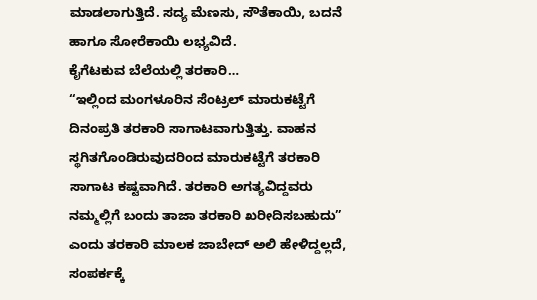ಮಾಡಲಾಗುತ್ತಿದೆ. ಸದ್ಯ ಮೆಣಸು, ಸೌತೆಕಾಯಿ, ಬದನೆ ಹಾಗೂ ಸೋರೆಕಾಯಿ ಲಭ್ಯವಿದೆ.
ಕೈಗೆಟಕುವ ಬೆಲೆಯಲ್ಲಿ ತರಕಾರಿ…
“ಇಲ್ಲಿಂದ ಮಂಗಳೂರಿನ ಸೆಂಟ್ರಲ್ ಮಾರುಕಟ್ಟೆಗೆ ದಿನಂಪ್ರತಿ ತರಕಾರಿ ಸಾಗಾಟವಾಗುತ್ತಿತ್ತು. ವಾಹನ ಸ್ಥಗಿತಗೊಂಡಿರುವುದರಿಂದ ಮಾರುಕಟ್ಟೆಗೆ ತರಕಾರಿ ಸಾಗಾಟ ಕಷ್ಟವಾಗಿದೆ. ತರಕಾರಿ ಅಗತ್ಯವಿದ್ದವರು ನಮ್ಮಲ್ಲಿಗೆ ಬಂದು ತಾಜಾ ತರಕಾರಿ ಖರೀದಿಸಬಹುದು” ಎಂದು ತರಕಾರಿ ಮಾಲಕ ಜಾಬೇದ್ ಅಲಿ ಹೇಳಿದ್ದಲ್ಲದೆ, ಸಂಪರ್ಕಕ್ಕೆ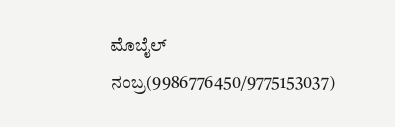ಮೊಬೈಲ್ ನಂಬ್ರ(9986776450/9775153037)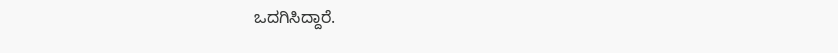ಒದಗಿಸಿದ್ದಾರೆ.